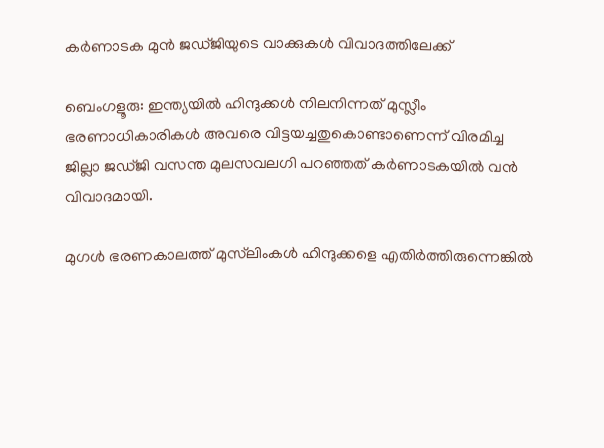കർണാടക മുൻ ജഡ്ജിയുടെ വാക്കുകൾ വിവാദത്തിലേക്ക്

ബെംഗളൂരു: ഇന്ത്യയില്‍ ഹിന്ദുക്കള്‍ നിലനിന്നത് മുസ്ലീം ഭരണാധികാരികള്‍ അവരെ വിട്ടയച്ചതുകൊണ്ടാണെന്ന് വിരമിച്ച ജില്ലാ ജഡ്ജി വസന്ത മുലസവലഗി പറഞ്ഞത് കര്‍ണാടകയില്‍ വന്‍ വിവാദമായി.

മുഗള്‍ ഭരണകാലത്ത് മുസ്‍ലിംകള്‍ ഹിന്ദുക്കളെ എതിര്‍ത്തിരുന്നെങ്കില്‍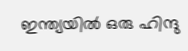ഇന്ത്യയില്‍ ഒരു ഹിന്ദു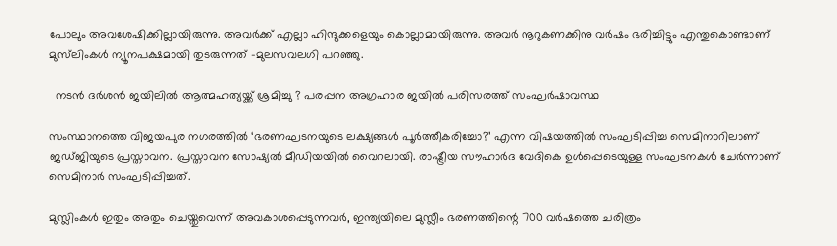പോലും അവശേഷിക്കില്ലായിരുന്നു. അവര്‍ക്ക് എല്ലാ ഹിന്ദുക്കളെയും കൊല്ലാമായിരുന്നു. അവര്‍ നൂറുകണക്കിനു വര്‍ഷം ഭരിച്ചിട്ടും എന്തുകൊണ്ടാണ് മുസ്‍ലിംകള്‍ ന്യൂനപക്ഷമായി തുടരുന്നത് -മുലസവലഗി പറഞ്ഞു.

  നടൻ ദർശൻ ജയിലിൽ ആത്മഹത്യയ്ക്ക് ശ്രമിച്ചു ? പരപ്പന അഗ്രഹാര ജയിൽ പരിസരത്ത് സംഘർഷാവസ്ഥ

സംസ്ഥാനത്തെ വിജയപുര നഗരത്തില്‍ ‘ഭരണഘടനയുടെ ലക്ഷ്യങ്ങള്‍ പൂര്‍ത്തീകരിച്ചോ?’ എന്ന വിഷയത്തില്‍ സംഘടിപ്പിച്ച സെമിനാറിലാണ് ജഡ്ജിയുടെ പ്രസ്താവന. പ്രസ്താവന സോഷ്യല്‍ മീഡിയയില്‍ വൈറലായി. രാഷ്ട്രീയ സൗഹാര്‍ദ വേദികെ ഉള്‍പ്പെടെയുള്ള സംഘടനകള്‍ ചേര്‍ന്നാണ് സെമിനാര്‍ സംഘടിപ്പിച്ചത്.

മുസ്ലിംകള്‍ ഇതും അതും ചെയ്തുവെന്ന് അവകാശപ്പെടുന്നവര്‍, ഇന്ത്യയിലെ മുസ്ലീം ഭരണത്തിന്റെ 700 വര്‍ഷത്തെ ചരിത്രം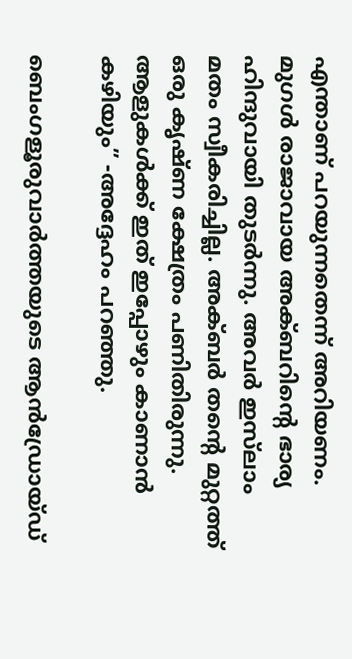എന്താണ് പറയുന്നതെന്ന് അറിയണം. മുഗള്‍ രാജാവായ അക്ബറിന്റെ ഭാര്യ ഹിന്ദുവായി തുടര്‍ന്നു. അവര്‍ ഇസ്‍ലാം മതം സ്വീകരിച്ചില്ല. അക്ബര്‍ തന്റെ മുറ്റത്ത് ഒരു കൃഷ്ണ ക്ഷേത്രം പണിതിരുന്നു. ആളുകള്‍ക്ക് ഇത് ഇപ്പോഴും കാണാന്‍ കഴിയും” -അദ്ദേഹം പറഞ്ഞു.

ബെംഗളൂരുവാർത്തയുടെ ആൻഡ്രോയ്ഡ്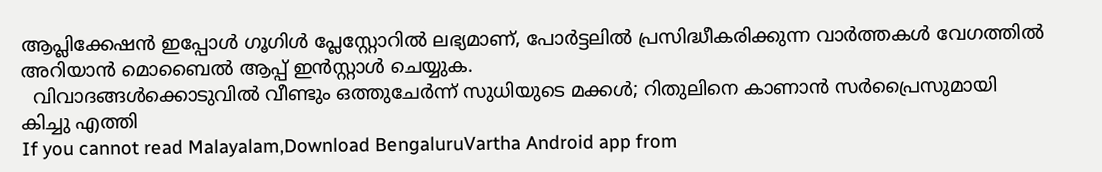ആപ്ലിക്കേഷൻ ഇപ്പോൾ ഗൂഗിൾ പ്ലേസ്റ്റോറിൽ ലഭ്യമാണ്, പോർട്ടലിൽ പ്രസിദ്ധീകരിക്കുന്ന വാർത്തകൾ വേഗത്തിൽ അറിയാൻ മൊബൈൽ ആപ്പ് ഇൻസ്റ്റാൾ ചെയ്യുക.
  വിവാദങ്ങൾക്കൊടുവിൽ വീണ്ടും ഒത്തുചേർന്ന് സുധിയുടെ മക്കൾ; റിതുലിനെ കാണാൻ സർപ്രൈസുമായി കിച്ചു എത്തി
If you cannot read Malayalam,Download BengaluruVartha Android app from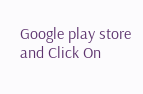Google play store and Click On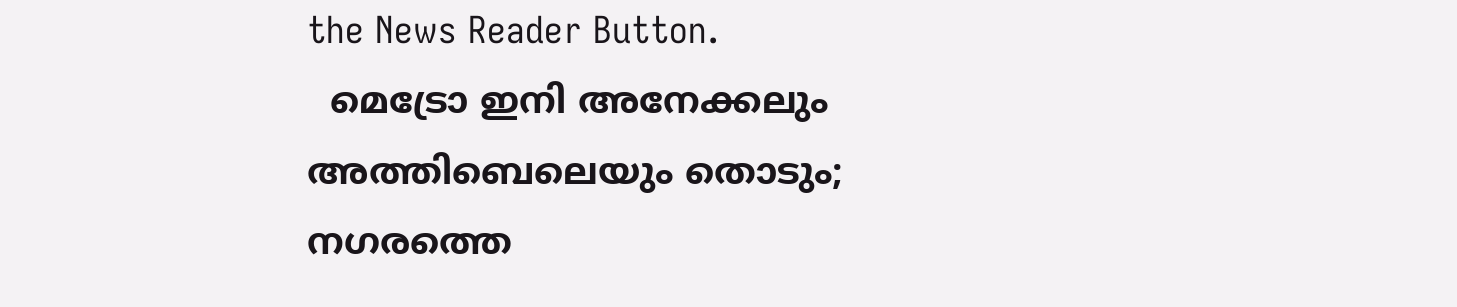the News Reader Button.
  മെട്രോ ഇനി അനേക്കലും അത്തിബെലെയും തൊടും; നഗരത്തെ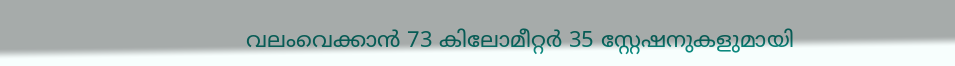വലംവെക്കാൻ 73 കിലോമീറ്റർ 35 സ്റ്റേഷനുകളുമായി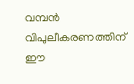വമ്പൻ വിപുലീകരണത്തിന് ഈ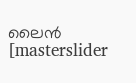ലൈൻ
[masterslider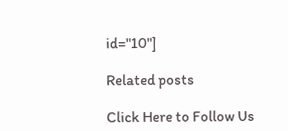id="10"]

Related posts

Click Here to Follow Us